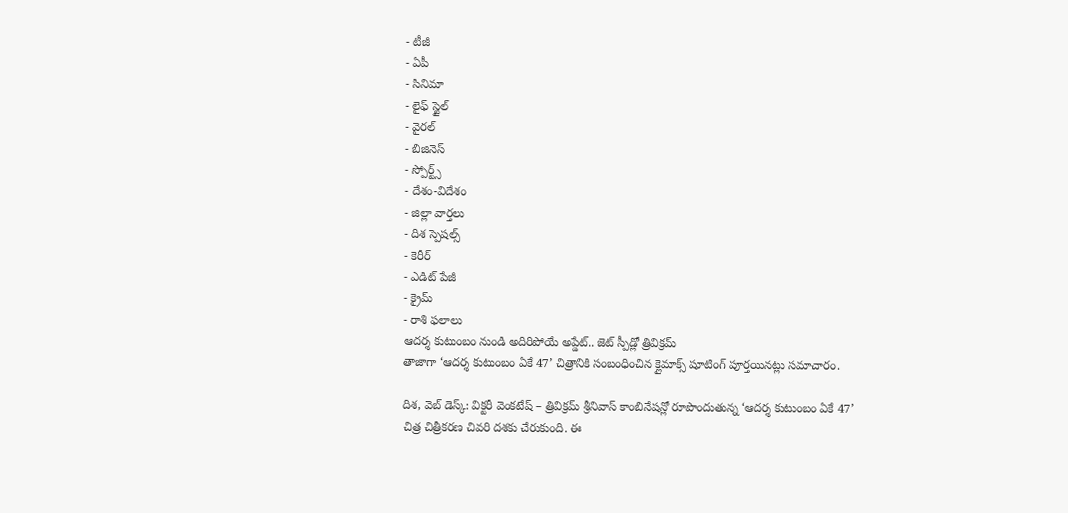- టీజీ
- ఏపీ
- సినిమా
- లైఫ్ స్టైల్
- వైరల్
- బిజినెస్
- స్పోర్ట్స్
- దేశం-విదేశం
- జిల్లా వార్తలు
- దిశ స్పెషల్స్
- కెరీర్
- ఎడిట్ పేజీ
- క్రైమ్
- రాశి ఫలాలు
ఆదర్శ కుటుంబం నుండి అదిరిపోయే అప్డేట్.. జెట్ స్పీడ్లో త్రివిక్రమ్
తాజాగా ‘ఆదర్శ కుటుంబం ఏకే 47’ చిత్రానికి సంబంధించిన క్లైమాక్స్ షూటింగ్ పూర్తయినట్లు సమాచారం.

దిశ, వెబ్ డెస్క్: విక్టరీ వెంకటేష్ – త్రివిక్రమ్ శ్రీనివాస్ కాంబినేషన్లో రూపొందుతున్న ‘ఆదర్శ కుటుంబం ఏకే 47’ చిత్ర చిత్రీకరణ చివరి దశకు చేరుకుంది. ఈ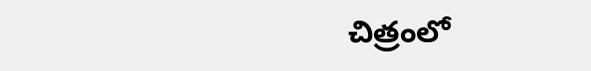చిత్రంలో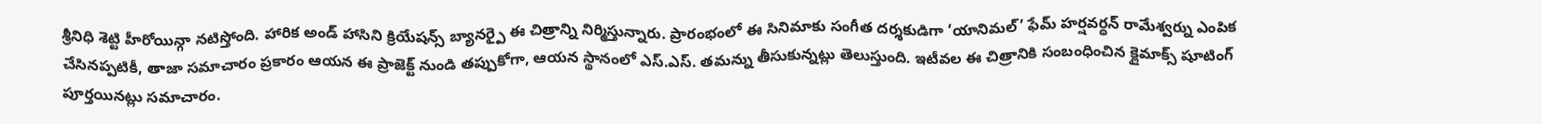శ్రీనిధి శెట్టి హీరోయిన్గా నటిస్తోంది. హారిక అండ్ హాసిని క్రియేషన్స్ బ్యానర్పై ఈ చిత్రాన్ని నిర్మిస్తున్నారు. ప్రారంభంలో ఈ సినిమాకు సంగీత దర్శకుడిగా ‘యానిమల్’ ఫేమ్ హర్షవర్ధన్ రామేశ్వర్ను ఎంపిక చేసినప్పటికీ, తాజా సమాచారం ప్రకారం ఆయన ఈ ప్రాజెక్ట్ నుండి తప్పుకోగా, ఆయన స్థానంలో ఎస్.ఎస్. తమన్ను తీసుకున్నట్లు తెలుస్తుంది. ఇటీవల ఈ చిత్రానికి సంబంధించిన క్లైమాక్స్ షూటింగ్ పూర్తయినట్లు సమాచారం.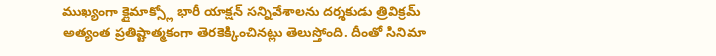ముఖ్యంగా క్లైమాక్స్లో భారీ యాక్షన్ సన్నివేశాలను దర్శకుడు త్రివిక్రమ్ అత్యంత ప్రతిష్టాత్మకంగా తెరకెక్కించినట్లు తెలుస్తోంది. దీంతో సినిమా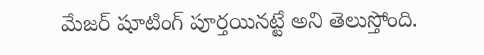మేజర్ షూటింగ్ పూర్తయినట్టే అని తెలుస్తోంది.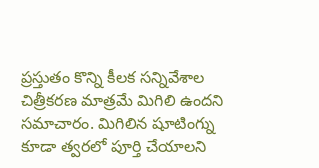ప్రస్తుతం కొన్ని కీలక సన్నివేశాల చిత్రీకరణ మాత్రమే మిగిలి ఉందని సమాచారం. మిగిలిన షూటింగ్ను కూడా త్వరలో పూర్తి చేయాలని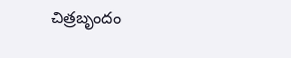చిత్రబృందం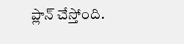ప్లాన్ చేస్తోంది.